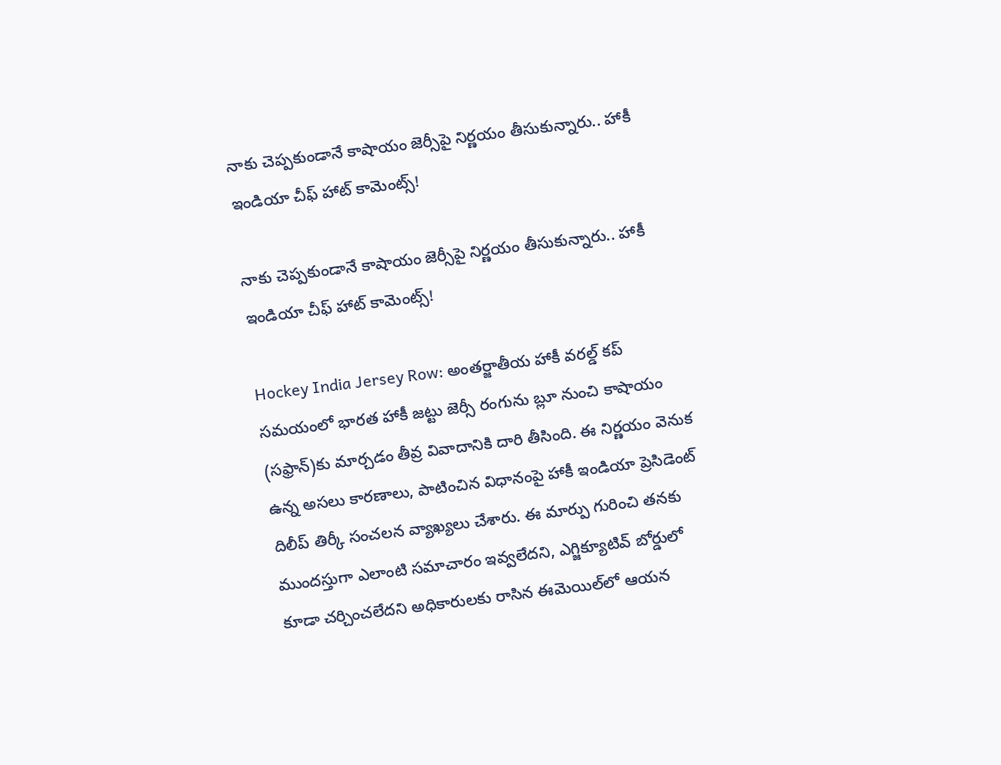నాకు చెప్పకుండానే కాషాయం జెర్సీపై నిర్ణయం తీసుకున్నారు.. హాకీ ఇండియా చీఫ్ హాట్ కామెంట్స్!

నాకు చెప్పకుండానే కాషాయం జెర్సీపై నిర్ణయం తీసుకున్నారు.. హాకీ ఇండియా చీఫ్ హాట్ కామెంట్స్!

Hockey India Jersey Row: అంతర్జాతీయ హాకీ వరల్డ్ కప్ సమయంలో భారత హాకీ జట్టు జెర్సీ రంగును బ్లూ నుంచి కాషాయం (సఫ్రాన్)కు మార్చడం తీవ్ర వివాదానికి దారి తీసింది. ఈ నిర్ణయం వెనుక ఉన్న అసలు కారణాలు, పాటించిన విధానంపై హాకీ ఇండియా ప్రెసిడెంట్ దిలీప్ తిర్కీ సంచలన వ్యాఖ్యలు చేశారు. ఈ మార్పు గురించి తనకు ముందస్తుగా ఎలాంటి సమాచారం ఇవ్వలేదని, ఎగ్జిక్యూటివ్ బోర్డులో కూడా చర్చించలేదని అధికారులకు రాసిన ఈమెయిల్‌లో ఆయన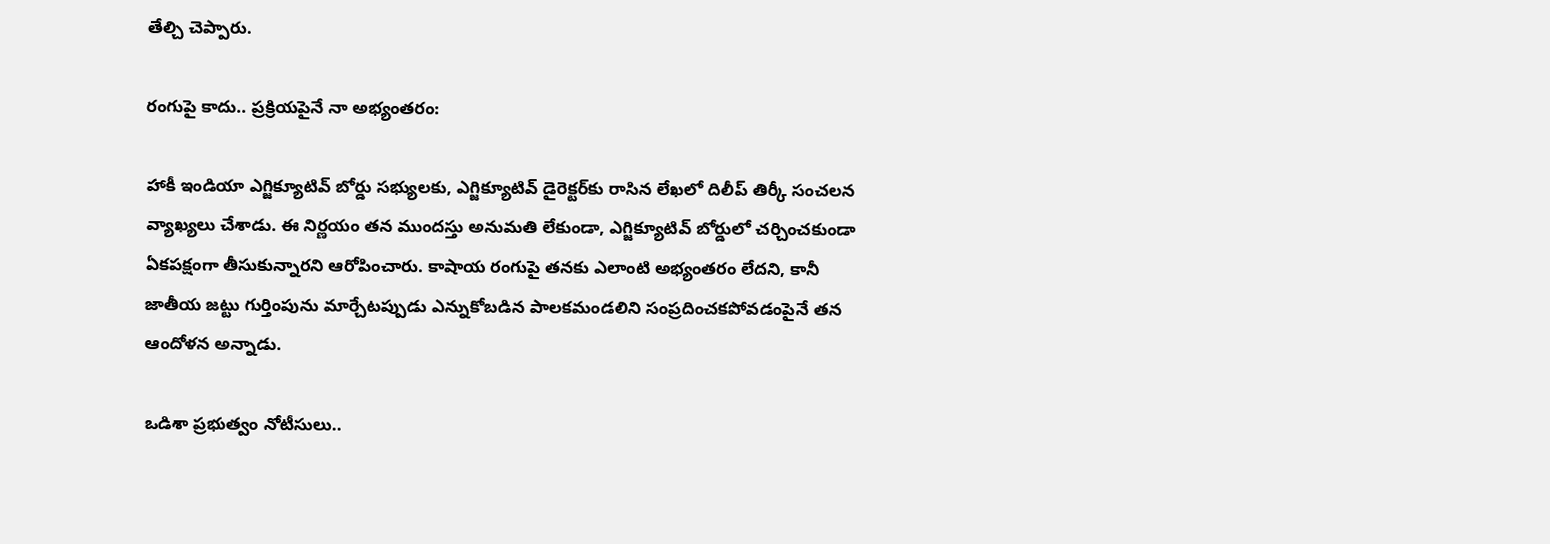తేల్చి చెప్పారు.

రంగుపై కాదు.. ప్రక్రియపైనే నా అభ్యంతరం:

హాకీ ఇండియా ఎగ్జిక్యూటివ్ బోర్డు సభ్యులకు, ఎగ్జిక్యూటివ్ డైరెక్టర్‌కు రాసిన లేఖలో దిలీప్ తిర్కీ సంచలన వ్యాఖ్యలు చేశాడు. ఈ నిర్ణయం తన ముందస్తు అనుమతి లేకుండా, ఎగ్జిక్యూటివ్ బోర్డులో చర్చించకుండా ఏకపక్షంగా తీసుకున్నారని ఆరోపించారు. కాషాయ రంగుపై తనకు ఎలాంటి అభ్యంతరం లేదని, కానీ జాతీయ జట్టు గుర్తింపును మార్చేటప్పుడు ఎన్నుకోబడిన పాలకమండలిని సంప్రదించకపోవడంపైనే తన ఆందోళన అన్నాడు.

ఒడిశా ప్రభుత్వం నోటీసులు..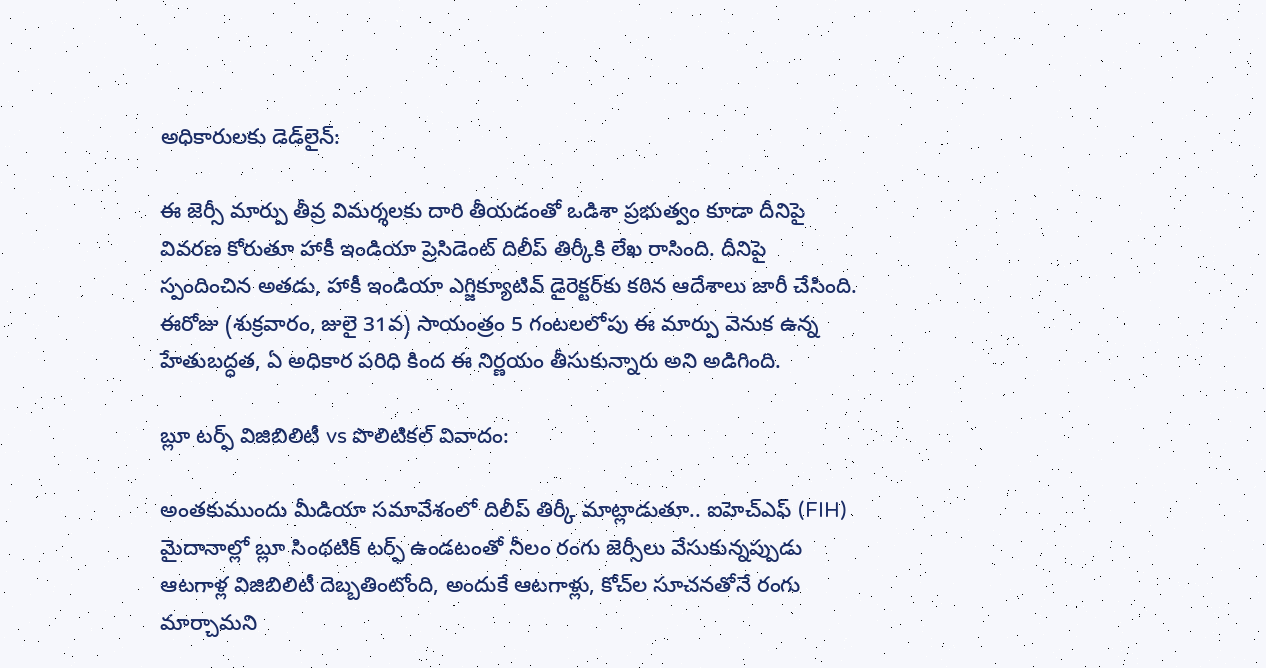అధికారులకు డెడ్‌లైన్:

ఈ జెర్సీ మార్పు తీవ్ర విమర్శలకు దారి తీయడంతో ఒడిశా ప్రభుత్వం కూడా దీనిపై వివరణ కోరుతూ హాకీ ఇండియా ప్రెసిడెంట్ దిలీప్ తిర్కీకి లేఖ రాసింది. దీనిపై స్పందించిన అతడు, హాకీ ఇండియా ఎగ్జిక్యూటివ్ డైరెక్టర్‌కు కఠిన ఆదేశాలు జారీ చేసింది. ఈరోజు (శుక్రవారం, జులై 31వ) సాయంత్రం 5 గంటలలోపు ఈ మార్పు వెనుక ఉన్న హేతుబద్ధత, ఏ అధికార పరిధి కింద ఈ నిర్ణయం తీసుకున్నారు అని అడిగింది.

బ్లూ టర్ఫ్ విజిబిలిటీ vs పొలిటికల్ వివాదం:

అంతకుముందు మీడియా సమావేశంలో దిలీప్ తిర్కీ మాట్లాడుతూ.. ఐహెచ్ఎఫ్ (FIH) మైదానాల్లో బ్లూ సింథటిక్ టర్ఫ్ ఉండటంతో నీలం రంగు జెర్సీలు వేసుకున్నప్పుడు ఆటగాళ్ల విజిబిలిటీ దెబ్బతింటోంది, అందుకే ఆటగాళ్లు, కోచ్‌ల సూచనతోనే రంగు మార్చామని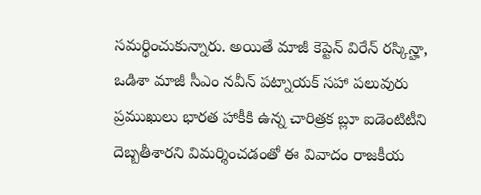సమర్థించుకున్నారు. అయితే మాజీ కెప్టెన్ విరేన్ రస్కిన్హా, ఒడిశా మాజీ సీఎం నవీన్ పట్నాయక్ సహా పలువురు ప్రముఖులు భారత హాకీకి ఉన్న చారిత్రక బ్లూ ఐడెంటిటీని దెబ్బతీశారని విమర్శించడంతో ఈ వివాదం రాజకీయ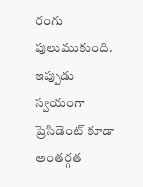రంగు పులుముకుంది. ఇప్పుడు స్వయంగా ప్రెసిడెంట్ కూడా అంతర్గత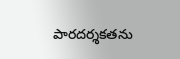పారదర్శకతను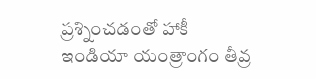ప్రశ్నించడంతో హాకీ ఇండియా యంత్రాంగం తీవ్ర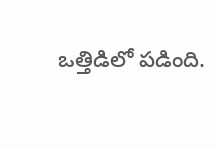ఒత్తిడిలో పడింది.